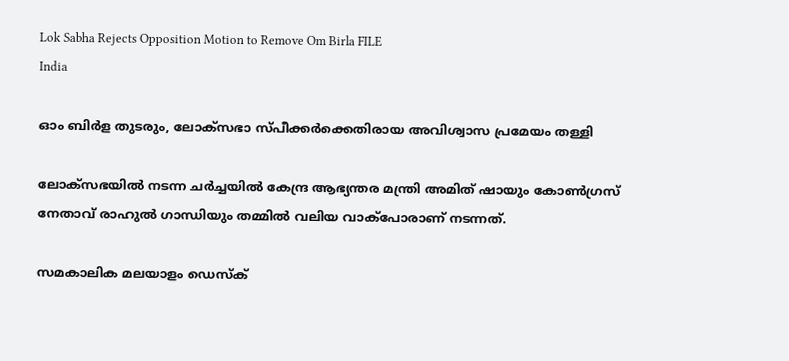Lok Sabha Rejects Opposition Motion to Remove Om Birla FILE
India

ഓം ബിര്‍ള തുടരും, ലോക്സഭാ സ്പീക്കർക്കെതിരായ അവിശ്വാസ പ്രമേയം തള്ളി

ലോക്സഭയിൽ നടന്ന ചർച്ചയിൽ കേന്ദ്ര ആഭ്യന്തര മന്ത്രി അമിത് ഷായും കോൺഗ്രസ് നേതാവ് രാഹുൽ ഗാന്ധിയും തമ്മിൽ വലിയ വാക്പോരാണ് നടന്നത്.

സമകാലിക മലയാളം ഡെസ്ക്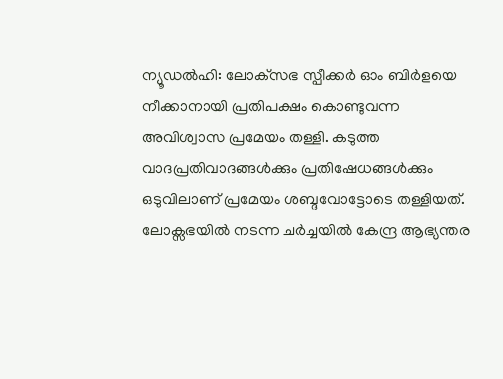ന്യൂഡല്‍ഹി: ലോക്‌സഭ സ്പീക്കര്‍ ഓം ബിര്‍ളയെ നീക്കാനായി പ്രതിപക്ഷം കൊണ്ടുവന്ന അവിശ്വാസ പ്രമേയം തള്ളി. കടുത്ത വാദപ്രതിവാദങ്ങൾക്കും പ്രതിഷേധങ്ങൾക്കും ഒടുവിലാണ് പ്രമേയം ശബ്ദവോട്ടോടെ തള്ളിയത്. ലോക്സഭയിൽ നടന്ന ചർച്ചയിൽ കേന്ദ്ര ആഭ്യന്തര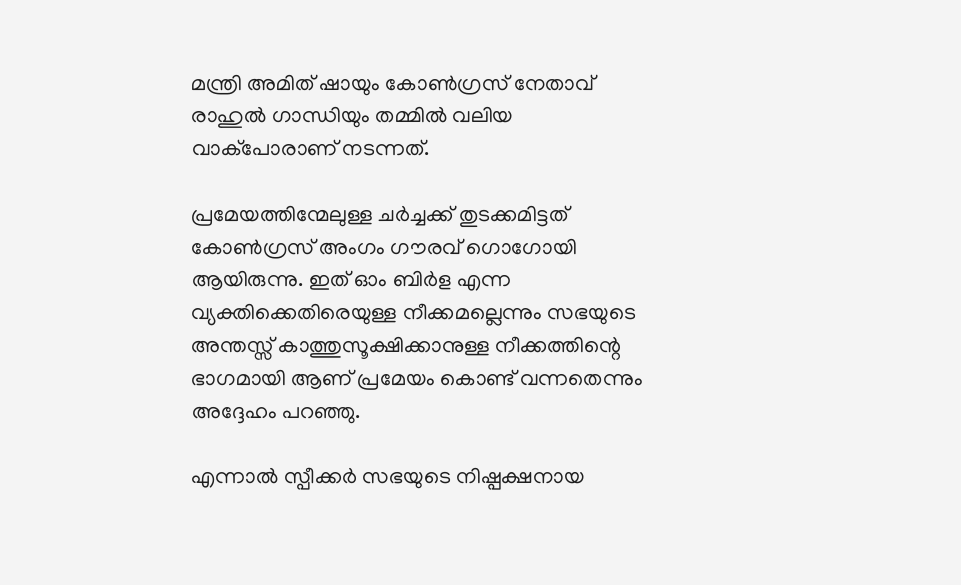മന്ത്രി അമിത് ഷായും കോൺഗ്രസ് നേതാവ് രാഹുൽ ഗാന്ധിയും തമ്മിൽ വലിയ വാക്പോരാണ് നടന്നത്.

പ്രമേയത്തിന്മേലുള്ള ചർച്ചക്ക് തുടക്കമിട്ടത് കോൺഗ്രസ് അംഗം ഗൗരവ് ഗൊഗോയി ആയിരുന്നു. ഇത് ഓം ബിർള എന്ന വ്യക്തിക്കെതിരെയുള്ള നീക്കമല്ലെന്നും സഭയുടെ അന്തസ്സ് കാത്തുസൂക്ഷിക്കാനുള്ള നീക്കത്തിന്റെ ഭാഗമായി ആണ് പ്രമേയം കൊണ്ട് വന്നതെന്നും അദ്ദേഹം പറഞ്ഞു.

എന്നാൽ സ്പീക്കർ സഭയുടെ നിഷ്പക്ഷനായ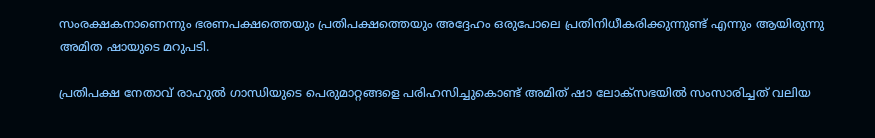സംരക്ഷകനാണെന്നും ഭരണപക്ഷത്തെയും പ്രതിപക്ഷത്തെയും അദ്ദേഹം ഒരുപോലെ പ്രതിനിധീകരിക്കുന്നുണ്ട് എന്നും ആയിരുന്നു അമിത ഷായുടെ മറുപടി.

പ്രതിപക്ഷ നേതാവ് രാഹുൽ ഗാന്ധിയുടെ പെരുമാറ്റങ്ങളെ പരിഹസിച്ചുകൊണ്ട് അമിത് ഷാ ലോക്സഭയിൽ സംസാരിച്ചത് വലിയ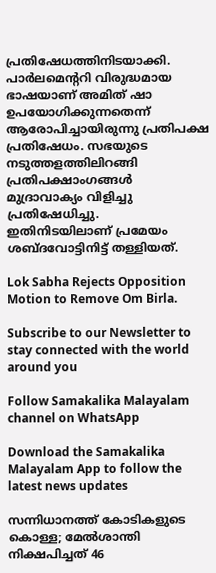പ്രതിഷേധത്തിനിടയാക്കി. പാർലമെന്ററി വിരുദ്ധമായ ഭാഷയാണ് അമിത് ഷാ ഉപയോഗിക്കുന്നതെന്ന് ആരോപിച്ചായിരുന്നു പ്രതിപക്ഷ പ്രതിഷേധം. സഭയുടെ നടുത്തളത്തിലിറങ്ങി പ്രതിപക്ഷാംഗങ്ങൾ മുദ്രാവാക്യം വിളിച്ചു പ്രതിഷേധിച്ചു.  ഇതിനിടയിലാണ് പ്രമേയം ശബ്ദവോട്ടിനിട്ട് തള്ളിയത്.

Lok Sabha Rejects Opposition Motion to Remove Om Birla.

Subscribe to our Newsletter to stay connected with the world around you

Follow Samakalika Malayalam channel on WhatsApp

Download the Samakalika Malayalam App to follow the latest news updates

സന്നിധാനത്ത് കോടികളുടെ കൊള്ള; മേൽശാന്തി നിക്ഷപിച്ചത് 46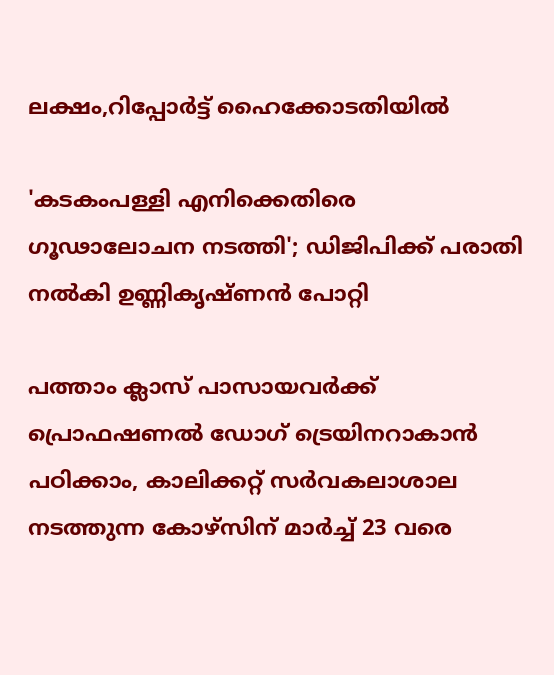ലക്ഷം,റിപ്പോർട്ട് ഹൈക്കോടതിയിൽ

'കടകംപള്ളി എനിക്കെതിരെ ഗൂഢാലോചന നടത്തി'; ഡിജിപിക്ക് പരാതി നല്‍കി ഉണ്ണികൃഷ്ണന്‍ പോറ്റി

പത്താം ക്ലാസ് പാസായവർക്ക് പ്രൊഫഷണൽ ഡോഗ് ട്രെയിനറാകാൻ പഠിക്കാം, കാലിക്കറ്റ് സർവകലാശാല നടത്തുന്ന കോഴ്സിന് മാർച്ച് 23 വരെ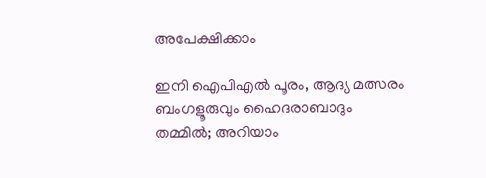അപേക്ഷിക്കാം

ഇനി ഐപിഎൽ പൂരം, ആദ്യ മത്സരം ബംഗളൂരുവും ഹൈദരാബാദും തമ്മിൽ; അറിയാം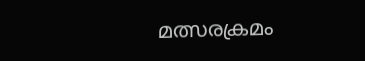മത്സരക്രമം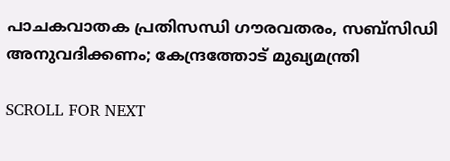പാചകവാതക പ്രതിസന്ധി ഗൗരവതരം, സബ്‌സിഡി അനുവദിക്കണം; കേന്ദ്രത്തോട് മുഖ്യമന്ത്രി

SCROLL FOR NEXT